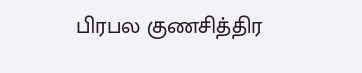பிரபல குணசித்திர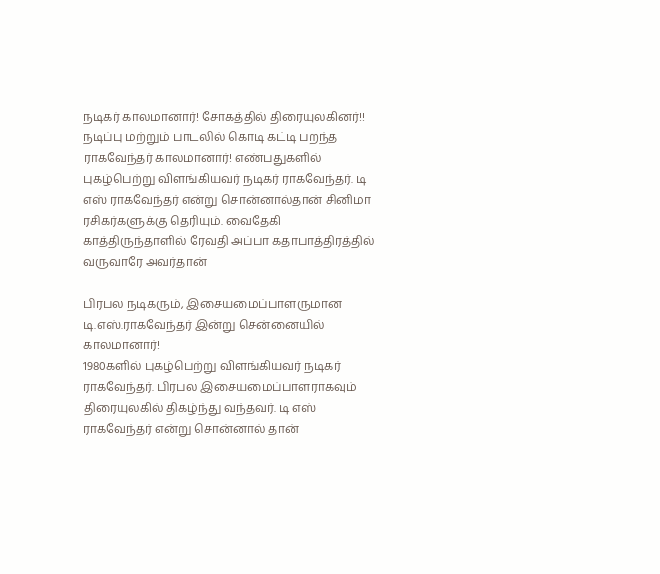நடிகர் காலமானார்! சோகத்தில் திரையுலகினர்!!
நடிப்பு மற்றும் பாடலில் கொடி கட்டி பறந்த ராகவேந்தர் காலமானார்! எண்பதுகளில் புகழ்பெற்று விளங்கியவர் நடிகர் ராகவேந்தர். டி எஸ் ராகவேந்தர் என்று சொன்னால்தான் சினிமா ரசிகர்களுக்கு தெரியும். வைதேகி காத்திருந்தாளில் ரேவதி அப்பா கதாபாத்திரத்தில் வருவாரே அவர்தான்

பிரபல நடிகரும், இசையமைப்பாளருமான டி.எஸ்.ராகவேந்தர் இன்று சென்னையில் காலமானார்!
1980களில் புகழ்பெற்று விளங்கியவர் நடிகர் ராகவேந்தர். பிரபல இசையமைப்பாளராகவும் திரையுலகில் திகழ்ந்து வந்தவர். டி எஸ் ராகவேந்தர் என்று சொன்னால் தான்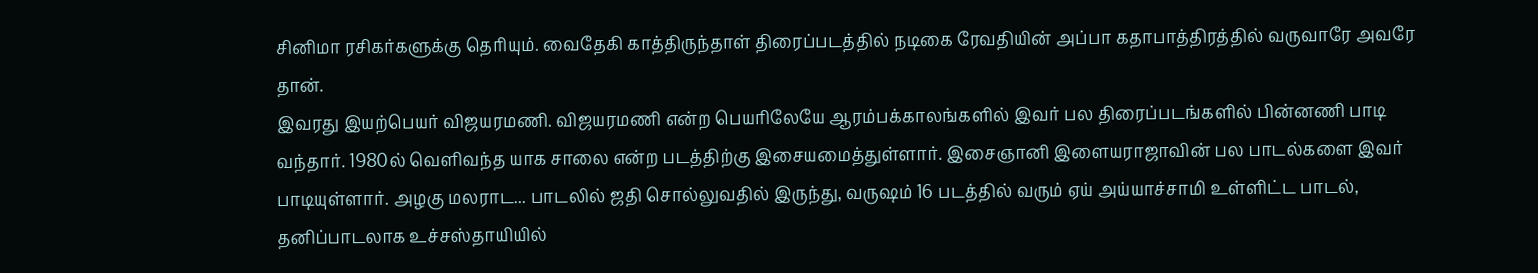சினிமா ரசிகர்களுக்கு தெரியும். வைதேகி காத்திருந்தாள் திரைப்படத்தில் நடிகை ரேவதியின் அப்பா கதாபாத்திரத்தில் வருவாரே அவரே தான்.
இவரது இயற்பெயர் விஜயரமணி. விஜயரமணி என்ற பெயரிலேயே ஆரம்பக்காலங்களில் இவர் பல திரைப்படங்களில் பின்னணி பாடி வந்தார். 1980ல் வெளிவந்த யாக சாலை என்ற படத்திற்கு இசையமைத்துள்ளார். இசைஞானி இளையராஜாவின் பல பாடல்களை இவர் பாடியுள்ளார். அழகு மலராட... பாடலில் ஜதி சொல்லுவதில் இருந்து, வருஷம் 16 படத்தில் வரும் ஏய் அய்யாச்சாமி உள்ளிட்ட பாடல், தனிப்பாடலாக உச்சஸ்தாயியில்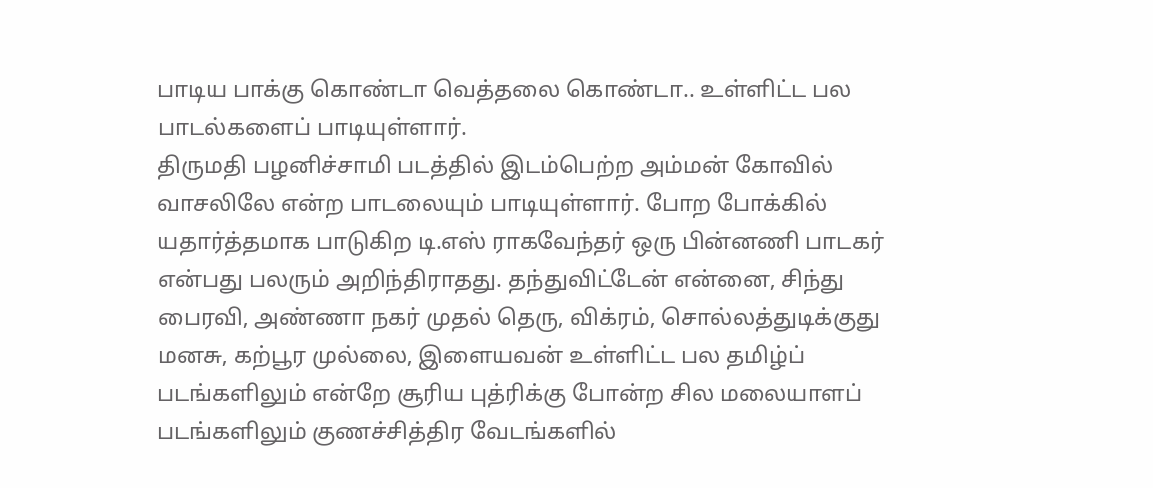பாடிய பாக்கு கொண்டா வெத்தலை கொண்டா.. உள்ளிட்ட பல பாடல்களைப் பாடியுள்ளார்.
திருமதி பழனிச்சாமி படத்தில் இடம்பெற்ற அம்மன் கோவில் வாசலிலே என்ற பாடலையும் பாடியுள்ளார். போற போக்கில் யதார்த்தமாக பாடுகிற டி.எஸ் ராகவேந்தர் ஒரு பின்னணி பாடகர் என்பது பலரும் அறிந்திராதது. தந்துவிட்டேன் என்னை, சிந்து பைரவி, அண்ணா நகர் முதல் தெரு, விக்ரம், சொல்லத்துடிக்குது மனசு, கற்பூர முல்லை, இளையவன் உள்ளிட்ட பல தமிழ்ப் படங்களிலும் என்றே சூரிய புத்ரிக்கு போன்ற சில மலையாளப் படங்களிலும் குணச்சித்திர வேடங்களில்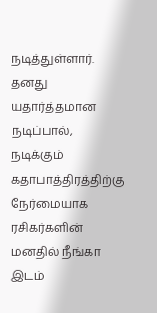நடித்துள்ளார். தனது யதார்த்தமான நடிப்பால், நடிக்கும் கதாபாத்திரத்திற்கு நேர்மையாக ரசிகர்களின் மனதில் நீங்கா இடம்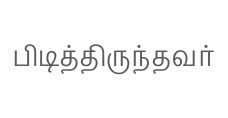பிடித்திருந்தவர்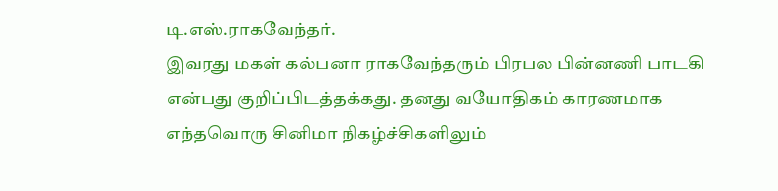டி.எஸ்.ராகவேந்தர்.
இவரது மகள் கல்பனா ராகவேந்தரும் பிரபல பின்னணி பாடகி என்பது குறிப்பிடத்தக்கது. தனது வயோதிகம் காரணமாக எந்தவொரு சினிமா நிகழ்ச்சிகளிலும்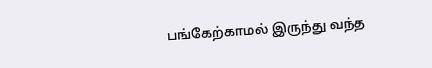பங்கேற்காமல் இருந்து வந்த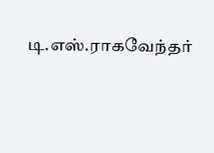டி.எஸ்.ராகவேந்தர்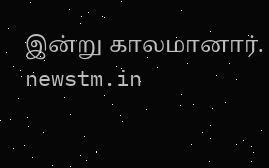இன்று காலமானார்.
newstm.in